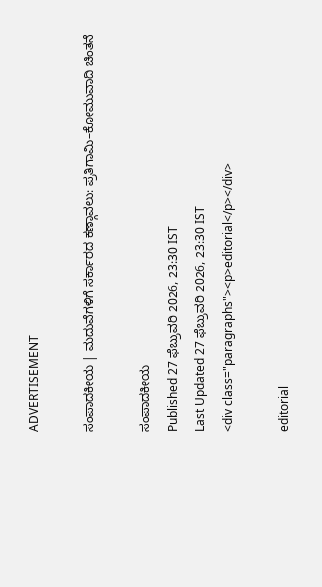ADVERTISEMENT

ಸಂಪಾದಕೀಯ | ಮದುವೆಗಳಿಗೆ ಸರ್ಕಾರದ ಕಣ್ಗಾವಲು: ಪ್ರತಿಗಾಮಿ–ಕೋಮುವಾದಿ ಚಿಂತನೆ

ಸಂಪಾದಕೀಯ
Published 27 ಫೆಬ್ರುವರಿ 2026, 23:30 IST
Last Updated 27 ಫೆಬ್ರುವರಿ 2026, 23:30 IST
<div class="paragraphs"><p>editorial</p></div>

editorial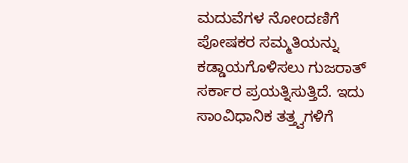ಮದುವೆಗಳ ನೋಂದಣಿಗೆ ಪೋಷಕರ ಸಮ್ಮತಿಯನ್ನು ಕಡ್ಡಾಯಗೊಳಿಸಲು ಗುಜರಾತ್‌ ಸರ್ಕಾರ ಪ್ರಯತ್ನಿಸುತ್ತಿದೆ. ಇದು ಸಾಂವಿಧಾನಿಕ ತತ್ತ್ವಗಳಿಗೆ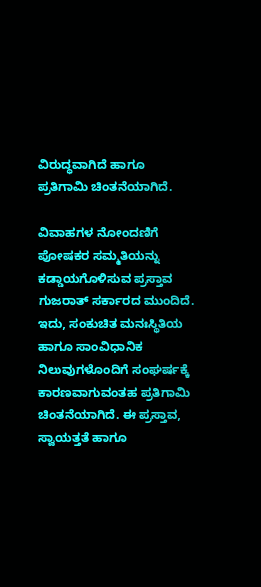ವಿರುದ್ಧವಾಗಿದೆ ಹಾಗೂ ಪ್ರತಿಗಾಮಿ ಚಿಂತನೆಯಾಗಿದೆ.

ವಿವಾಹಗಳ ನೋಂದಣಿಗೆ ಪೋಷಕರ ಸಮ್ಮತಿಯನ್ನು ಕಡ್ಡಾಯಗೊಳಿಸುವ ಪ್ರಸ್ತಾವ ಗುಜರಾತ್‌ ಸರ್ಕಾರದ ಮುಂದಿದೆ. ಇದು, ಸಂಕುಚಿತ ಮನಃಸ್ಥಿತಿಯ ಹಾಗೂ ಸಾಂವಿಧಾನಿಕ ನಿಲುವುಗಳೊಂದಿಗೆ ಸಂಘರ್ಷಕ್ಕೆ ಕಾರಣವಾಗುವಂತಹ ಪ್ರತಿಗಾಮಿ ಚಿಂತನೆಯಾಗಿದೆ. ಈ ಪ್ರಸ್ತಾವ, ಸ್ವಾಯತ್ತತೆ ಹಾಗೂ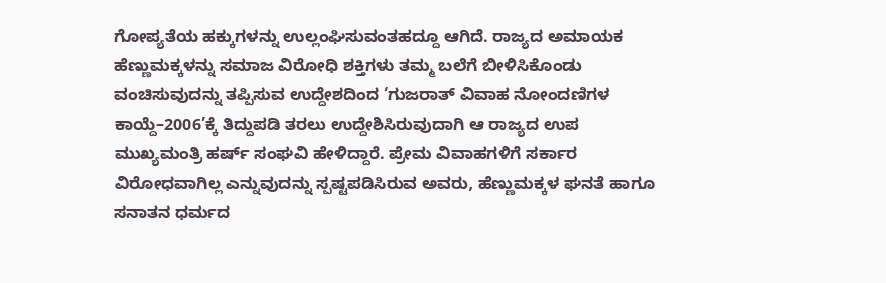ಗೋಪ್ಯತೆಯ ಹಕ್ಕುಗಳನ್ನು ಉಲ್ಲಂಘಿಸುವಂತಹದ್ದೂ ಆಗಿದೆ. ರಾಜ್ಯದ ಅಮಾಯಕ ಹೆಣ್ಣುಮಕ್ಕಳನ್ನು ಸಮಾಜ ವಿರೋಧಿ ಶಕ್ತಿಗಳು ತಮ್ಮ ಬಲೆಗೆ ಬೀಳಿಸಿಕೊಂಡು ವಂಚಿಸುವುದನ್ನು ತಪ್ಪಿಸುವ ಉದ್ದೇಶದಿಂದ ‘ಗುಜರಾತ್‌ ವಿವಾಹ ನೋಂದಣಿಗಳ ಕಾಯ್ದೆ–2006’ಕ್ಕೆ ತಿದ್ದುಪಡಿ ತರಲು ಉದ್ದೇಶಿಸಿರುವುದಾಗಿ ಆ ರಾಜ್ಯದ ಉಪ ಮುಖ್ಯಮಂತ್ರಿ ಹರ್ಷ್‌ ಸಂಘವಿ ಹೇಳಿದ್ದಾರೆ. ಪ್ರೇಮ ವಿವಾಹಗಳಿಗೆ ಸರ್ಕಾರ ವಿರೋಧವಾಗಿಲ್ಲ ಎನ್ನುವುದನ್ನು ಸ್ಪಷ್ಟಪಡಿಸಿರುವ ಅವರು, ಹೆಣ್ಣುಮಕ್ಕಳ ಘನತೆ ಹಾಗೂ ಸನಾತನ ಧರ್ಮದ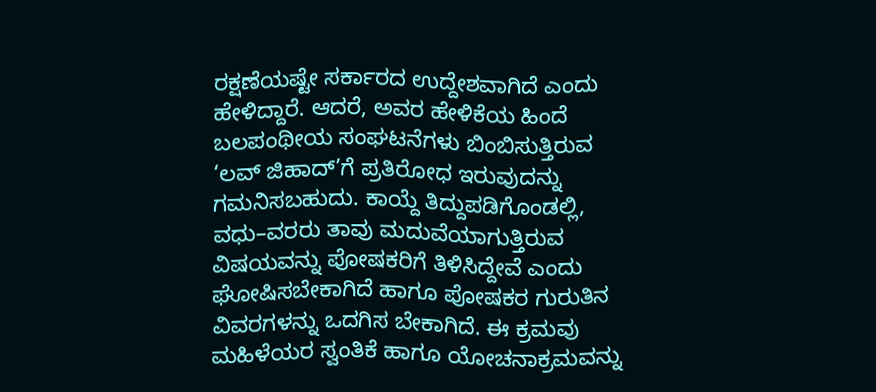ರಕ್ಷಣೆಯಷ್ಟೇ ಸರ್ಕಾರದ ಉದ್ದೇಶವಾಗಿದೆ ಎಂದು ಹೇಳಿದ್ದಾರೆ. ಆದರೆ, ಅವರ ಹೇಳಿಕೆಯ ಹಿಂದೆ ಬಲಪಂಥೀಯ ಸಂಘಟನೆಗಳು ಬಿಂಬಿಸುತ್ತಿರುವ ‘ಲವ್‌ ಜಿಹಾದ್‌’ಗೆ ಪ್ರತಿರೋಧ ಇರುವುದನ್ನು ಗಮನಿಸಬಹುದು. ಕಾಯ್ದೆ ತಿದ್ದುಪಡಿಗೊಂಡಲ್ಲಿ, ವಧು–ವರರು ತಾವು ಮದುವೆಯಾಗುತ್ತಿರುವ ವಿಷಯವನ್ನು ಪೋಷಕರಿಗೆ ತಿಳಿಸಿದ್ದೇವೆ ಎಂದು ಘೋಷಿಸಬೇಕಾಗಿದೆ ಹಾಗೂ ಪೋಷಕರ ಗುರುತಿನ ವಿವರಗಳನ್ನು ಒದಗಿಸ ಬೇಕಾಗಿದೆ. ಈ ಕ್ರಮವು ಮಹಿಳೆಯರ ಸ್ವಂತಿಕೆ ಹಾಗೂ ಯೋಚನಾಕ್ರಮವನ್ನು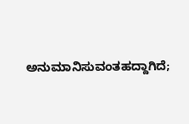ಅನುಮಾನಿಸುವಂತಹದ್ದಾಗಿದೆ;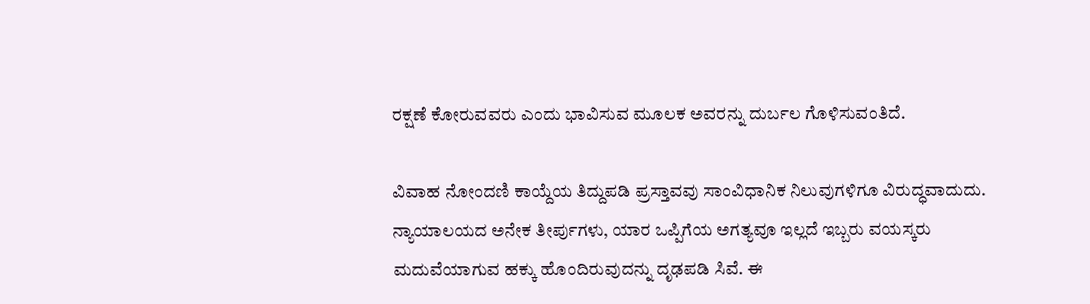ರಕ್ಷಣೆ ಕೋರುವವರು ಎಂದು ಭಾವಿಸುವ ಮೂಲಕ ಅವರನ್ನು ದುರ್ಬಲ ಗೊಳಿಸುವಂತಿದೆ.

ವಿವಾಹ ನೋಂದಣಿ ಕಾಯ್ದೆಯ ತಿದ್ದುಪಡಿ ಪ್ರಸ್ತಾವವು ಸಾಂವಿಧಾನಿಕ ನಿಲುವುಗಳಿಗೂ ವಿರುದ್ಧವಾದುದು. ನ್ಯಾಯಾಲಯದ ಅನೇಕ ತೀರ್ಪುಗಳು, ಯಾರ ಒಪ್ಪಿಗೆಯ ಅಗತ್ಯವೂ ಇಲ್ಲದೆ ಇಬ್ಬರು ವಯಸ್ಕರು ಮದುವೆಯಾಗುವ ಹಕ್ಕು ಹೊಂದಿರುವುದನ್ನು ದೃಢಪಡಿ ಸಿವೆ. ಈ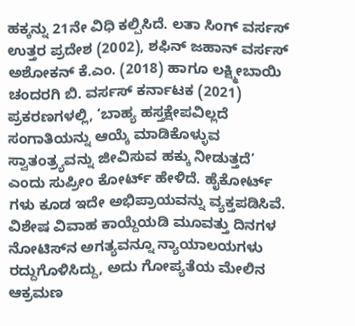ಹಕ್ಕನ್ನು 21ನೇ ವಿಧಿ ಕಲ್ಪಿಸಿದೆ. ಲತಾ ಸಿಂಗ್‌ ವರ್ಸಸ್‌ ಉತ್ತರ ಪ್ರದೇಶ (2002), ಶಫಿನ್‌ ಜಹಾನ್‌ ವರ್ಸಸ್‌ ಅಶೋಕನ್‌ ಕೆ.ಎಂ. (2018) ಹಾಗೂ ಲಕ್ಷ್ಮೀಬಾಯಿ ಚಂದರಗಿ ಬಿ. ವರ್ಸಸ್‌ ಕರ್ನಾಟಕ (2021) ಪ್ರಕರಣಗಳಲ್ಲಿ, ‘ಬಾಹ್ಯ ಹಸ್ತಕ್ಷೇಪವಿಲ್ಲದೆ ಸಂಗಾತಿಯನ್ನು ಆಯ್ಕೆ ಮಾಡಿಕೊಳ್ಳುವ ಸ್ವಾತಂತ್ರ್ಯವನ್ನು ಜೀವಿಸುವ ಹಕ್ಕು ನೀಡುತ್ತದೆ’ ಎಂದು ಸುಪ್ರೀಂ ಕೋರ್ಟ್‌ ಹೇಳಿದೆ. ಹೈಕೋರ್ಟ್‌ ಗಳು ಕೂಡ ಇದೇ ಅಭಿಪ್ರಾಯವನ್ನು ವ್ಯಕ್ತಪಡಿಸಿವೆ. ವಿಶೇಷ ವಿವಾಹ ಕಾಯ್ದೆಯಡಿ ಮೂವತ್ತು ದಿನಗಳ ನೋಟಿಸ್‌ನ ಅಗತ್ಯವನ್ನೂ ನ್ಯಾಯಾಲಯಗಳು ರದ್ದುಗೊಳಿಸಿದ್ದು, ಅದು ಗೋಪ್ಯತೆಯ ಮೇಲಿನ ಆಕ್ರಮಣ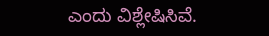ಎಂದು ವಿಶ್ಲೇಷಿಸಿವೆ.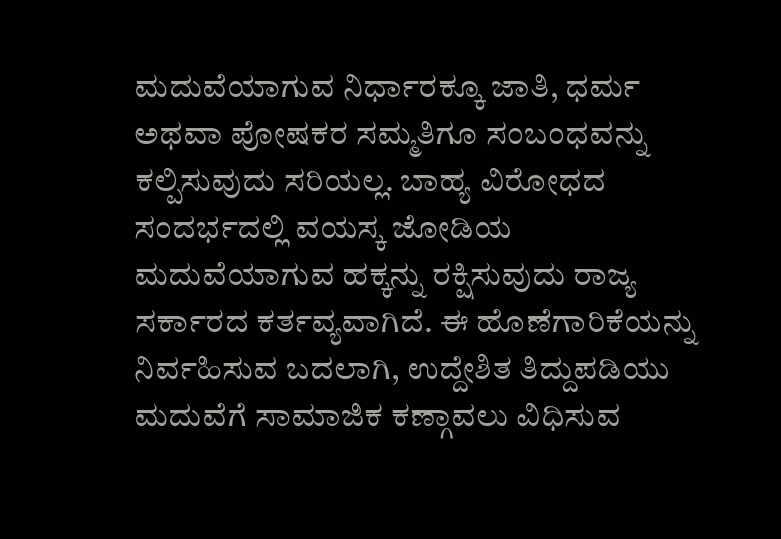ಮದುವೆಯಾಗುವ ನಿರ್ಧಾರಕ್ಕೂ ಜಾತಿ, ಧರ್ಮ ಅಥವಾ ‍ಪೋಷಕರ ಸಮ್ಮತಿಗೂ ಸಂಬಂಧವನ್ನು ಕಲ್ಪಿಸುವುದು ಸರಿಯಲ್ಲ. ಬಾಹ್ಯ ವಿರೋಧದ ಸಂದರ್ಭದಲ್ಲಿ ವಯಸ್ಕ ಜೋಡಿಯ ಮದುವೆಯಾಗುವ ಹಕ್ಕನ್ನು ರಕ್ಷಿಸುವುದು ರಾಜ್ಯ ಸರ್ಕಾರದ ಕರ್ತವ್ಯವಾಗಿದೆ. ಈ ಹೊಣೆಗಾರಿಕೆಯನ್ನು ನಿರ್ವಹಿಸುವ ಬದಲಾಗಿ, ಉದ್ದೇಶಿತ ತಿದ್ದುಪಡಿಯು ಮದುವೆಗೆ ಸಾಮಾಜಿಕ ಕಣ್ಗಾವಲು ವಿಧಿಸುವ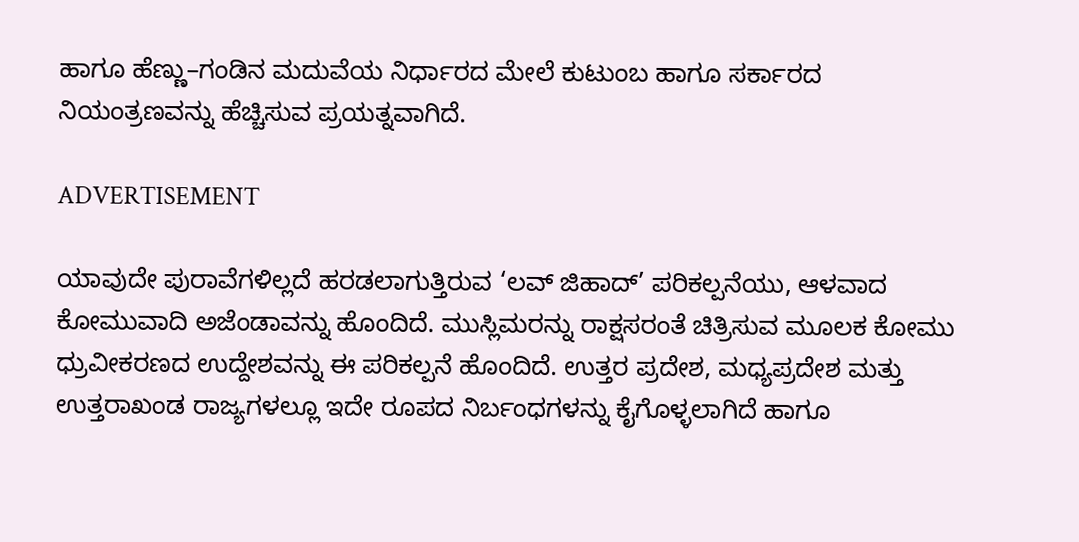ಹಾಗೂ ಹೆಣ್ಣು–ಗಂಡಿನ ಮದುವೆಯ ನಿರ್ಧಾರದ ಮೇಲೆ ಕುಟುಂಬ ಹಾಗೂ ಸರ್ಕಾರದ ನಿಯಂತ್ರಣವನ್ನು ಹೆಚ್ಚಿಸುವ ಪ್ರಯತ್ನವಾಗಿದೆ.

ADVERTISEMENT

ಯಾವುದೇ ಪುರಾವೆಗಳಿಲ್ಲದೆ ಹರಡಲಾಗುತ್ತಿರುವ ‘ಲವ್‌ ಜಿಹಾದ್‌’ ಪರಿಕಲ್ಪನೆಯು, ಆಳವಾದ ಕೋಮುವಾದಿ ಅಜೆಂಡಾವನ್ನು ಹೊಂದಿದೆ. ಮುಸ್ಲಿಮರನ್ನು ರಾಕ್ಷಸರಂತೆ ಚಿತ್ರಿಸುವ ಮೂಲಕ ಕೋಮು ಧ್ರುವೀಕರಣದ ಉದ್ದೇಶವನ್ನು ಈ ಪರಿಕಲ್ಪನೆ ಹೊಂದಿದೆ. ಉತ್ತರ ಪ್ರದೇಶ, ಮಧ್ಯಪ್ರದೇಶ ಮತ್ತು ಉತ್ತರಾಖಂಡ ರಾಜ್ಯಗಳಲ್ಲೂ ಇದೇ ರೂಪದ ನಿರ್ಬಂಧಗಳನ್ನು ಕೈಗೊಳ್ಳಲಾಗಿದೆ ಹಾಗೂ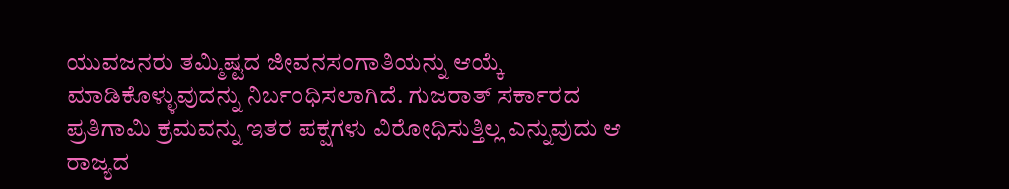ಯುವಜನರು ತಮ್ಮಿಷ್ಟದ ಜೀವನಸಂಗಾತಿಯನ್ನು ಆಯ್ಕೆ ಮಾಡಿಕೊಳ್ಳುವುದನ್ನು ನಿರ್ಬಂಧಿಸಲಾಗಿದೆ. ಗುಜರಾತ್‌ ಸರ್ಕಾರದ ಪ್ರತಿಗಾಮಿ ಕ್ರಮವನ್ನು ಇತರ ಪಕ್ಷಗಳು ವಿರೋಧಿಸುತ್ತಿಲ್ಲ ಎನ್ನುವುದು ಆ ರಾಜ್ಯದ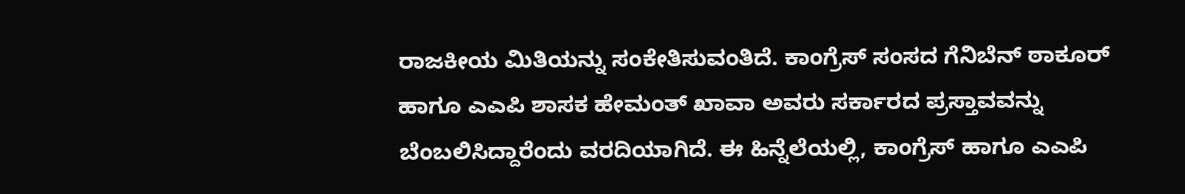ರಾಜಕೀಯ ಮಿತಿಯನ್ನು ಸಂಕೇತಿಸುವಂತಿದೆ. ಕಾಂಗ್ರೆಸ್‌ ಸಂಸದ ಗೆನಿಬೆನ್‌ ಠಾಕೂರ್‌ ಹಾಗೂ ಎಎಪಿ ಶಾಸಕ ಹೇಮಂತ್‌ ಖಾವಾ ಅವರು ಸರ್ಕಾರದ ಪ್ರಸ್ತಾವವನ್ನು ಬೆಂಬಲಿಸಿದ್ದಾರೆಂದು ವರದಿಯಾಗಿದೆ. ಈ ಹಿನ್ನೆಲೆಯಲ್ಲಿ, ಕಾಂಗ್ರೆಸ್‌ ಹಾಗೂ ಎಎಪಿ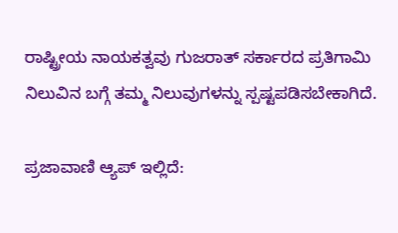ರಾಷ್ಟ್ರೀಯ ನಾಯಕತ್ವವು ಗುಜರಾತ್‌ ಸರ್ಕಾರದ ಪ್ರತಿಗಾಮಿ ನಿಲುವಿನ ಬಗ್ಗೆ ತಮ್ಮ ನಿಲುವುಗಳನ್ನು ಸ್ಪಷ್ಟಪಡಿಸಬೇಕಾಗಿದೆ.

ಪ್ರಜಾವಾಣಿ ಆ್ಯಪ್ ಇಲ್ಲಿದೆ: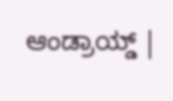ಆಂಡ್ರಾಯ್ಡ್ |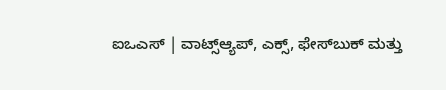ಐಒಎಸ್ | ವಾಟ್ಸ್ಆ್ಯಪ್, ಎಕ್ಸ್, ಫೇಸ್‌ಬುಕ್ ಮತ್ತು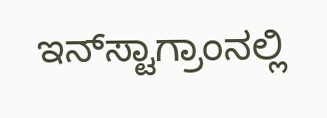ಇನ್‌ಸ್ಟಾಗ್ರಾಂನಲ್ಲಿ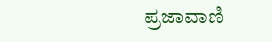ಪ್ರಜಾವಾಣಿ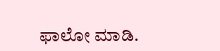ಫಾಲೋ ಮಾಡಿ.